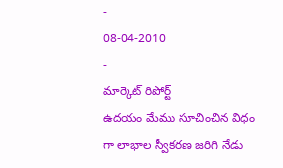-
08-04-2010
-
మార్కెట్ రిపోర్ట్
ఉదయం మేము సూచించిన విధం గా లాభాల స్వీకరణ జరిగి నేడు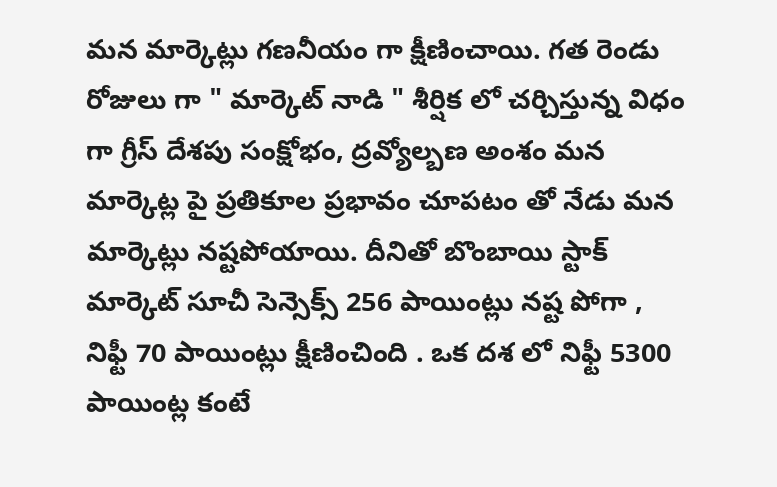మన మార్కెట్లు గణనీయం గా క్షీణించాయి. గత రెండు రోజులు గా " మార్కెట్ నాడి " శీర్షిక లో చర్చిస్తున్న విధం గా గ్రీస్ దేశపు సంక్షోభం, ద్రవ్యోల్బణ అంశం మన మార్కెట్ల పై ప్రతికూల ప్రభావం చూపటం తో నేడు మన మార్కెట్లు నష్టపోయాయి. దీనితో బొంబాయి స్టాక్ మార్కెట్ సూచీ సెన్సెక్స్ 256 పాయింట్లు నష్ట పోగా , నిఫ్టీ 70 పాయింట్లు క్షీణించింది . ఒక దశ లో నిఫ్టీ 5300 పాయింట్ల కంటే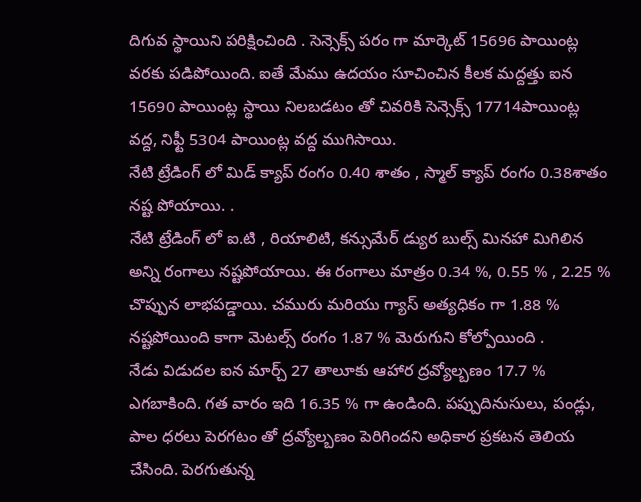దిగువ స్థాయిని పరిక్షించింది . సెన్సెక్స్ పరం గా మార్కెట్ 15696 పాయింట్ల వరకు పడిపోయింది. ఐతే మేము ఉదయం సూచించిన కీలక మద్దత్తు ఐన 15690 పాయింట్ల స్థాయి నిలబడటం తో చివరికి సెన్సెక్స్ 17714పాయింట్ల వద్ద, నిఫ్టీ 5304 పాయింట్ల వద్ద ముగిసాయి.
నేటి ట్రేడింగ్ లో మిడ్ క్యాప్ రంగం 0.40 శాతం , స్మాల్ క్యాప్ రంగం 0.38శాతం నష్ట పోయాయి. .
నేటి ట్రేడింగ్ లో ఐ.టి , రియాలిటి, కన్సుమేర్ డ్యుర బుల్స్ మినహా మిగిలిన అన్ని రంగాలు నష్టపోయాయి. ఈ రంగాలు మాత్రం 0.34 %, 0.55 % , 2.25 % చొప్పున లాభపడ్డాయి. చమురు మరియు గ్యాస్ అత్యధికం గా 1.88 % నష్టపోయింది కాగా మెటల్స్ రంగం 1.87 % మెరుగుని కోల్పోయింది .
నేడు విడుదల ఐన మార్చ్ 27 తాలూకు ఆహార ద్రవ్యోల్బణం 17.7 % ఎగబాకింది. గత వారం ఇది 16.35 % గా ఉండింది. పప్పుదినుసులు, పండ్లు, పాల ధరలు పెరగటం తో ద్రవ్యోల్బణం పెరిగిందని అధికార ప్రకటన తెలియ చేసింది. పెరగుతున్న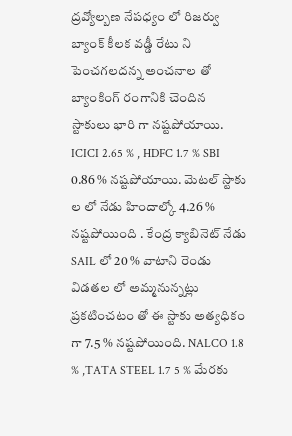ద్రవ్యోల్బణ నేపధ్యం లో రిజర్వు బ్యాంక్ కీలక వడ్డీ రేటు ని పెంచగలదన్న అంచనాల తో బ్యాంకింగ్ రంగానికి చెందిన స్టాకులు భారి గా నష్టపోయాయి. ICICI 2.65 % , HDFC 1.7 % SBI 0.86 % నష్టపోయాయి. మెటల్ స్టాకు ల లో నేడు హిందాల్కో 4.26 % నష్టపోయింది . కేంద్ర క్యాబినెట్ నేడు SAIL లో 20 % వాటాని రెండు విడతల లో అమ్మనున్నట్లు ప్రకటించటం తో ఈ స్టాకు అత్యధికం గా 7.5 % నష్టపోయింది. NALCO 1.8 % ,TATA STEEL 1.7 5 % మేరకు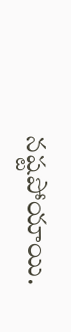నష్టపోయాయి.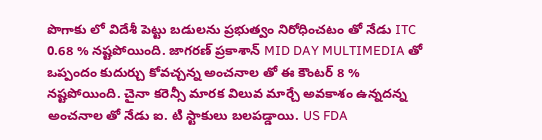పొగాకు లో విదేశీ పెట్టు బడులను ప్రభుత్వం నిరోధించటం తో నేడు ITC 0.68 % నష్టపోయింది. జాగరణ్ ప్రకాశాన్ MID DAY MULTIMEDIA తో ఒప్పందం కుదుర్చు కోవచ్చన్న అంచనాల తో ఈ కౌంటర్ 8 % నష్టపోయింది. చైనా కరెన్సీ మారక విలువ మార్చే అవకాశం ఉన్నదన్న అంచనాల తో నేడు ఐ. టి స్టాకులు బలపడ్డాయి. US FDA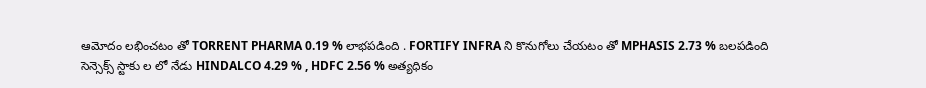ఆమోదం లభించటం తో TORRENT PHARMA 0.19 % లాభపడింది . FORTIFY INFRA ని కొనుగోలు చేయటం తో MPHASIS 2.73 % బలపడింది
సెన్సెక్స్ స్టాకు ల లో నేడు HINDALCO 4.29 % , HDFC 2.56 % అత్యధికం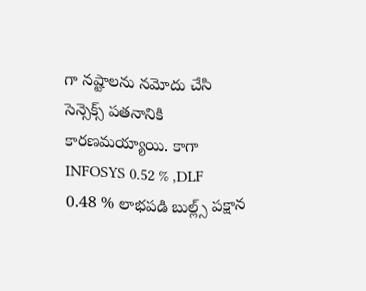గా నష్టాలను నమోదు చేసి సెన్సెక్స్ పతనానికి కారణమయ్యాయి. కాగా INFOSYS 0.52 % ,DLF 0.48 % లాభపడి బుల్ల్స్ పక్షాన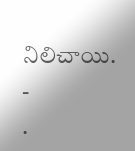నిలిచాయి.
-
.